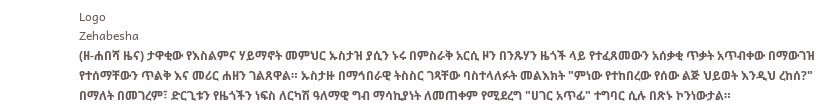Logo
Zehabesha
(ዘ-ሐበሻ ዜና) ታዋቂው የእስልምና ሃይማኖት መምህር ኡስታዝ ያሲን ኑሩ በምስራቅ አርሲ ዞን በንጹሃን ዜጎች ላይ የተፈጸመውን አሰቃቂ ጥቃት አጥብቀው በማውገዝ የተሰማቸውን ጥልቅ እና መሪር ሐዘን ገልጸዋል። ኡስታዙ በማኅበራዊ ትስስር ገጻቸው ባስተላለፉት መልእክት "ምነው የተከበረው የሰው ልጅ ህይወት እንዲህ ረከሰ?" በማለት በመገረም፣ ድርጊቱን የዜጎችን ነፍስ ለርካሽ ዓለማዊ ግብ ማሳኪያነት ለመጠቀም የሚደረግ "ሀገር አጥፊ" ተግባር ሲሉ በጽኑ ኮንነውታል።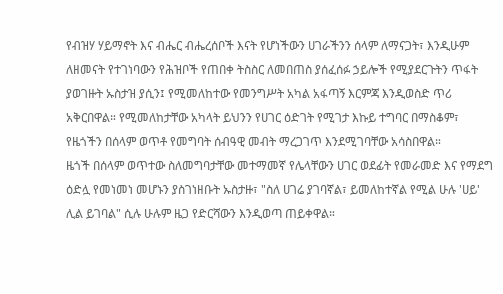የብዝሃ ሃይማኖት እና ብሔር ብሔረሰቦች እናት የሆነችውን ሀገራችንን ሰላም ለማናጋት፣ እንዲሁም ለዘመናት የተገነባውን የሕዝቦች የጠበቀ ትስስር ለመበጠስ ያሰፈሰፉ ኃይሎች የሚያደርጉትን ጥፋት ያወገዙት ኡስታዝ ያሲን፤ የሚመለከተው የመንግሥት አካል አፋጣኝ እርምጃ እንዲወስድ ጥሪ አቅርበዋል። የሚመለከታቸው አካላት ይህንን የሀገር ዕድገት የሚገታ እኩይ ተግባር በማስቆም፣ የዜጎችን በሰላም ወጥቶ የመግባት ሰብዓዊ መብት ማረጋገጥ እንደሚገባቸው አሳስበዋል።
ዜጎች በሰላም ወጥተው ስለመግባታቸው መተማመኛ የሌላቸውን ሀገር ወደፊት የመራመድ እና የማደግ ዕድሏ የመነመነ መሆኑን ያስገነዘቡት ኡስታዙ፣ "ስለ ሀገሬ ያገባኛል፣ ይመለከተኛል የሚል ሁሉ 'ሀይ' ሊል ይገባል" ሲሉ ሁሉም ዜጋ የድርሻውን እንዲወጣ ጠይቀዋል።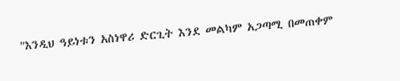"እንዲህ ዓይነቱን አስነዋሪ ድርጊት እንደ መልካም አጋጣሚ በመጠቀም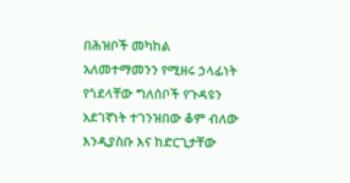በሕዝቦች መካከል አለመተማመንን የሚዘሩ ኃላፊነት የጎደላቸው ግለሰቦች የጉዳዩን አደገኛነት ተገንዝበው ቆም ብለው እንዲያስቡ እና ከድርጊታቸው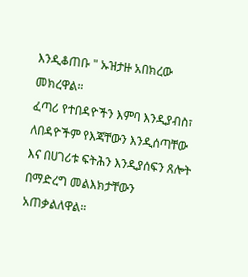እንዲቆጠቡ " ኡዝታዙ አበክረው መክረዋል።
ፈጣሪ የተበዳዮችን እምባ እንዲያብስ፣ ለበዳዮችም የእጃቸውን እንዲሰጣቸው እና በሀገሪቱ ፍትሕን እንዲያሰፍን ጸሎት በማድረግ መልእክታቸውን አጠቃልለዋል።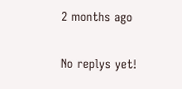2 months ago

No replys yet!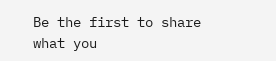Be the first to share what you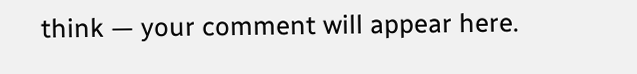think — your comment will appear here.